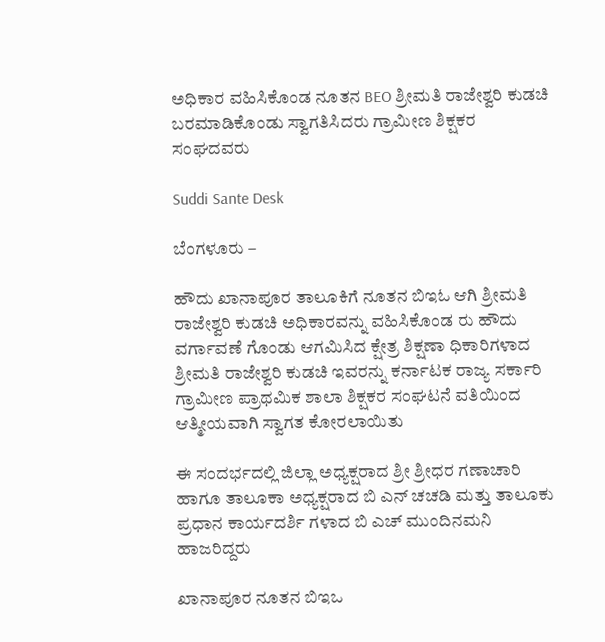ಅಧಿಕಾರ ವಹಿಸಿಕೊಂಡ ನೂತನ BEO ಶ್ರೀಮತಿ ರಾಜೇಶ್ವರಿ ಕುಡಚಿ ಬರಮಾಡಿಕೊಂಡು ಸ್ವಾಗತಿಸಿದರು ಗ್ರಾಮೀಣ ಶಿಕ್ಷಕರ ಸಂಘದವರು

Suddi Sante Desk

ಬೆಂಗಳೂರು –

ಹೌದು ಖಾನಾಪೂರ ತಾಲೂಕಿಗೆ ನೂತನ ಬಿಇಓ ಆಗಿ ಶ್ರೀಮತಿ ರಾಜೇಶ್ವರಿ ಕುಡಚಿ ಅಧಿಕಾರವನ್ನು ವಹಿಸಿಕೊಂಡ ರು ಹೌದು ವರ್ಗಾವಣೆ ಗೊಂಡು ಆಗಮಿಸಿದ ಕ್ಷೇತ್ರ ಶಿಕ್ಷಣಾ ಧಿಕಾರಿಗಳಾದ ಶ್ರೀಮತಿ ರಾಜೇಶ್ವರಿ ಕುಡಚಿ ಇವರನ್ನು ಕರ್ನಾಟಕ ರಾಜ್ಯ ಸರ್ಕಾರಿ ಗ್ರಾಮೀಣ ಪ್ರಾಥಮಿಕ ಶಾಲಾ ಶಿಕ್ಷಕರ ಸಂಘಟನೆ ವತಿಯಿಂದ ಆತ್ಮೀಯವಾಗಿ ಸ್ವಾಗತ ಕೋರಲಾಯಿತು

ಈ ಸಂದರ್ಭದಲ್ಲಿ ಜಿಲ್ಲಾ ಅಧ್ಯಕ್ಷರಾದ ಶ್ರೀ ಶ್ರೀಧರ ಗಣಾಚಾರಿ ಹಾಗೂ ತಾಲೂಕಾ ಅಧ್ಯಕ್ಷರಾದ ಬಿ ಎನ್ ಚಚಡಿ ಮತ್ತು ತಾಲೂಕು ಪ್ರಧಾನ ಕಾರ್ಯದರ್ಶಿ ಗಳಾದ ಬಿ ಎಚ್ ಮುಂದಿನಮನಿ ಹಾಜರಿದ್ದರು

ಖಾನಾಪೂರ ನೂತನ ಬಿಇಒ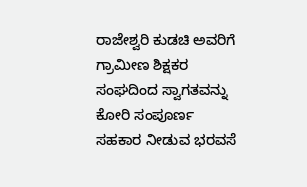ರಾಜೇಶ್ವರಿ ಕುಡಚಿ ಅವರಿಗೆ ಗ್ರಾಮೀಣ ಶಿಕ್ಷಕರ ಸಂಘದಿಂದ ಸ್ವಾಗತವನ್ನು ಕೋರಿ ಸಂಪೂರ್ಣ ಸಹಕಾರ ನೀಡುವ ಭರವಸೆ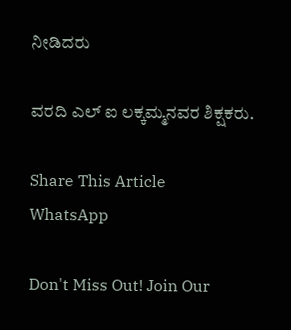ನೀಡಿದರು

ವರದಿ ಎಲ್ ಐ ಲಕ್ಕಮ್ಮನವರ ಶಿಕ್ಷಕರು.

Share This Article
WhatsApp

Don't Miss Out! Join Our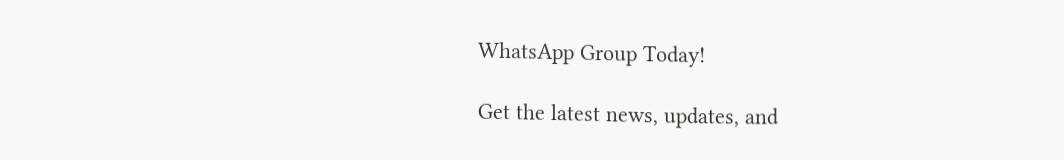WhatsApp Group Today!

Get the latest news, updates, and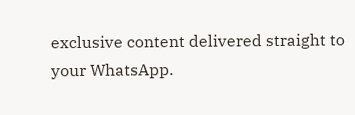exclusive content delivered straight to your WhatsApp.